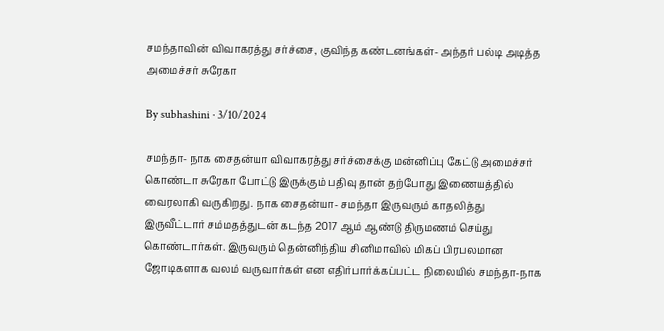சமந்தாவின் விவாகரத்து சர்ச்சை, குவிந்த கண்டனங்கள்- அந்தர் பல்டி அடித்த அமைச்சர் சுரேகா

By subhashini · 3/10/2024

சமந்தா- நாக சைதன்யா விவாகரத்து சர்ச்சைக்கு மன்னிப்பு கேட்டு அமைச்சர் கொண்டா சுரேகா போட்டு இருக்கும் பதிவு தான் தற்போது இணையத்தில் வைரலாகி வருகிறது. நாக சைதன்யா- சமந்தா இருவரும் காதலித்து இருவீட்டார் சம்மதத்துடன் கடந்த 2017 ஆம் ஆண்டு திருமணம் செய்து கொண்டார்கள். இருவரும் தென்னிந்திய சினிமாவில் மிகப் பிரபலமான ஜோடிகளாக வலம் வருவார்கள் என எதிர்பார்க்கப்பட்ட நிலையில் சமந்தா-நாக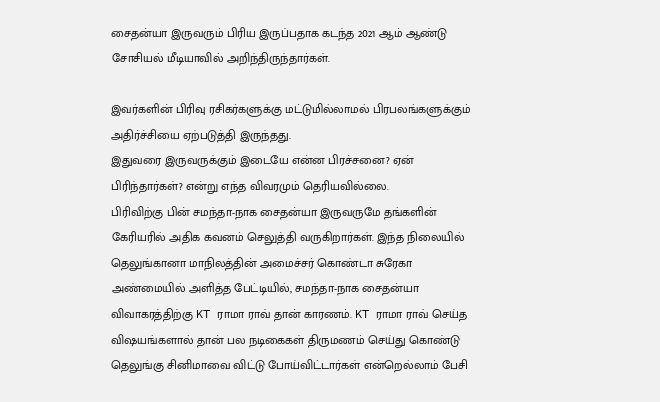சைதன்யா இருவரும் பிரிய இருப்பதாக கடந்த 2021 ஆம் ஆண்டு சோசியல் மீடியாவில் அறிந்திருந்தார்கள்.

இவர்களின் பிரிவு ரசிகர்களுக்கு மட்டுமில்லாமல் பிரபலங்களுக்கும் அதிர்ச்சியை ஏற்படுத்தி இருந்தது.
இதுவரை இருவருக்கும் இடையே என்ன பிரச்சனை? ஏன் பிரிந்தார்கள்? என்று எந்த விவரமும் தெரியவில்லை.
பிரிவிற்கு பின் சமந்தா-நாக சைதன்யா இருவருமே தங்களின் கேரியரில் அதிக கவனம் செலுத்தி வருகிறார்கள். இந்த நிலையில் தெலுங்கானா மாநிலத்தின் அமைச்சர் கொண்டா சுரேகா அண்மையில் அளித்த பேட்டியில், சமந்தா-நாக சைதன்யா விவாகரத்திற்கு KT ராமா ராவ் தான் காரணம். KT ராமா ராவ் செய்த விஷயங்களால் தான் பல நடிகைகள் திருமணம் செய்து கொண்டு தெலுங்கு சினிமாவை விட்டு போய்விட்டார்கள் என்றெல்லாம் பேசி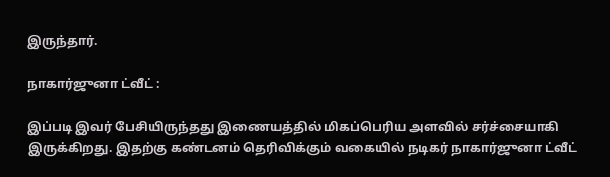இருந்தார்.

நாகார்ஜுனா ட்வீட் :

இப்படி இவர் பேசியிருந்தது இணையத்தில் மிகப்பெரிய அளவில் சர்ச்சையாகி இருக்கிறது. இதற்கு கண்டனம் தெரிவிக்கும் வகையில் நடிகர் நாகார்ஜுனா ட்வீட்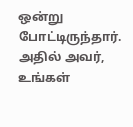ஒன்று போட்டிருந்தார். அதில் அவர், உங்கள்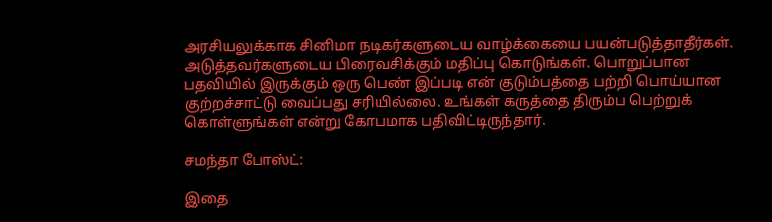அரசியலுக்காக சினிமா நடிகர்களுடைய வாழ்க்கையை பயன்படுத்தாதீர்கள். அடுத்தவர்களுடைய பிரைவசிக்கும் மதிப்பு கொடுங்கள். பொறுப்பான பதவியில் இருக்கும் ஒரு பெண் இப்படி என் குடும்பத்தை பற்றி பொய்யான குற்றச்சாட்டு வைப்பது சரியில்லை. உங்கள் கருத்தை திரும்ப பெற்றுக் கொள்ளுங்கள் என்று கோபமாக பதிவிட்டிருந்தார்.

சமந்தா போஸ்ட்:

இதை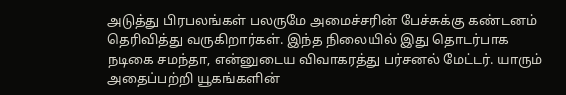அடுத்து பிரபலங்கள் பலருமே அமைச்சரின் பேச்சுக்கு கண்டனம் தெரிவித்து வருகிறார்கள். இந்த நிலையில் இது தொடர்பாக நடிகை சமந்தா, என்னுடைய விவாகரத்து பர்சனல் மேட்டர். யாரும் அதைப்பற்றி யூகங்களின்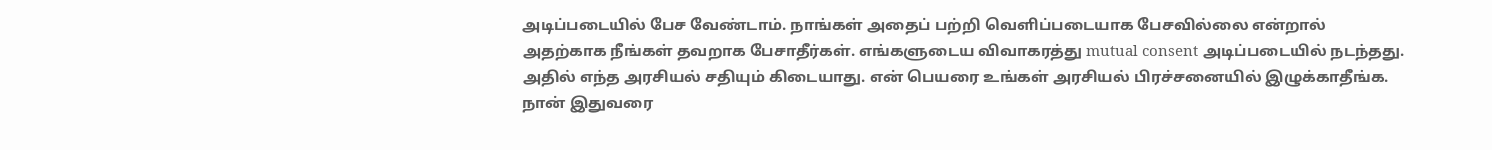அடிப்படையில் பேச வேண்டாம். நாங்கள் அதைப் பற்றி வெளிப்படையாக பேசவில்லை என்றால் அதற்காக நீங்கள் தவறாக பேசாதீர்கள். எங்களுடைய விவாகரத்து mutual consent அடிப்படையில் நடந்தது. அதில் எந்த அரசியல் சதியும் கிடையாது. என் பெயரை உங்கள் அரசியல் பிரச்சனையில் இழுக்காதீங்க. நான் இதுவரை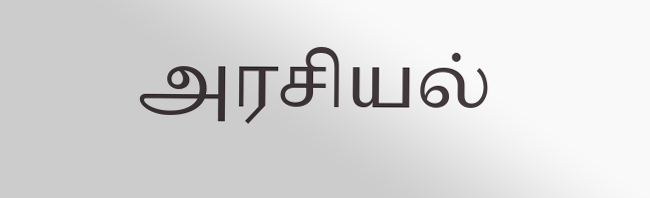அரசியல்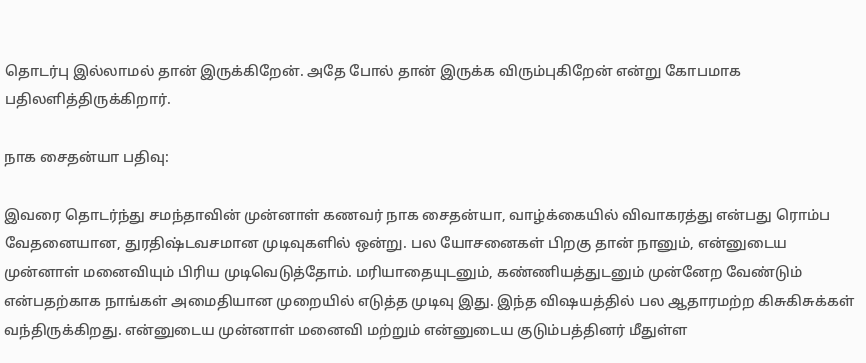தொடர்பு இல்லாமல் தான் இருக்கிறேன். அதே போல் தான் இருக்க விரும்புகிறேன் என்று கோபமாக பதிலளித்திருக்கிறார்.

நாக சைதன்யா பதிவு:

இவரை தொடர்ந்து சமந்தாவின் முன்னாள் கணவர் நாக சைதன்யா, வாழ்க்கையில் விவாகரத்து என்பது ரொம்ப வேதனையான, துரதிஷ்டவசமான முடிவுகளில் ஒன்று. பல யோசனைகள் பிறகு தான் நானும், என்னுடைய முன்னாள் மனைவியும் பிரிய முடிவெடுத்தோம். மரியாதையுடனும், கண்ணியத்துடனும் முன்னேற வேண்டும் என்பதற்காக நாங்கள் அமைதியான முறையில் எடுத்த முடிவு இது. இந்த விஷயத்தில் பல ஆதாரமற்ற கிசுகிசுக்கள் வந்திருக்கிறது. என்னுடைய முன்னாள் மனைவி மற்றும் என்னுடைய குடும்பத்தினர் மீதுள்ள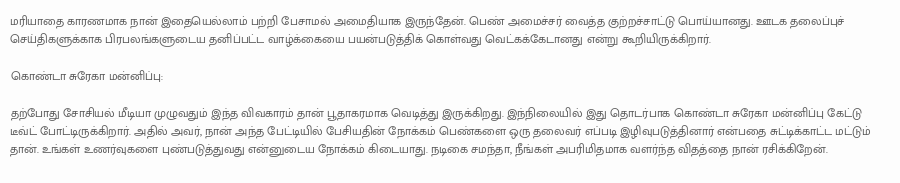மரியாதை காரணமாக நான் இதையெல்லாம் பற்றி பேசாமல் அமைதியாக இருந்தேன். பெண் அமைச்சர் வைத்த குற்றச்சாட்டு பொய்யானது. ஊடக தலைப்புச் செய்திகளுக்காக பிரபலங்களுடைய தனிப்பட்ட வாழ்க்கையை பயன்படுத்திக் கொள்வது வெட்கக்கேடானது என்று கூறியிருக்கிறார்.

கொண்டா சுரேகா மன்னிப்பு:

தற்போது சோசியல் மீடியா முழுவதும் இந்த விவகாரம் தான் பூதாகரமாக வெடித்து இருக்கிறது. இந்நிலையில் இது தொடர்பாக கொண்டா சுரேகா மன்னிப்பு கேட்டு டீவ்ட் போட்டிருக்கிறார். அதில் அவர், நான் அந்த பேட்டியில் பேசியதின் நோக்கம் பெண்களை ஒரு தலைவர் எப்படி இழிவுபடுத்தினார் என்பதை சுட்டிக்காட்ட மட்டும் தான். உங்கள் உணர்வுகளை புண்படுத்துவது என்னுடைய நோக்கம் கிடையாது. நடிகை சமந்தா, நீங்கள் அபரிமிதமாக வளர்ந்த விதத்தை நான் ரசிக்கிறேன்.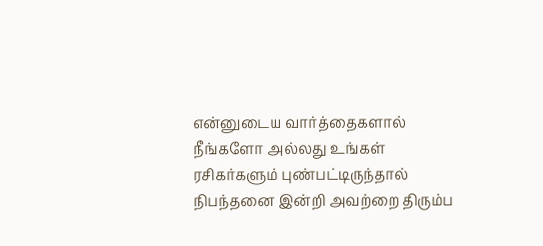என்னுடைய வார்த்தைகளால் நீங்களோ அல்லது உங்கள் ரசிகர்களும் புண்பட்டிருந்தால் நிபந்தனை இன்றி அவற்றை திரும்ப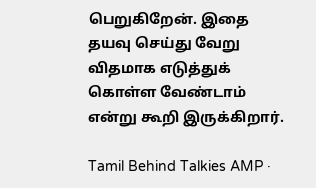பெறுகிறேன். இதை தயவு செய்து வேறு விதமாக எடுத்துக் கொள்ள வேண்டாம் என்று கூறி இருக்கிறார்.

Tamil Behind Talkies AMP ·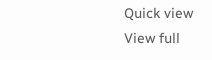Quick view
View full